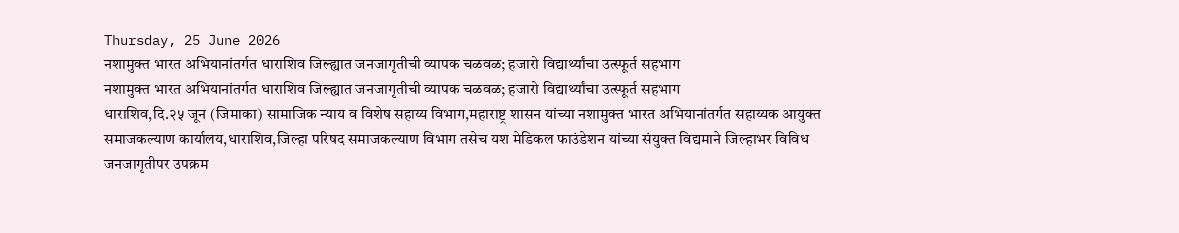Thursday, 25 June 2026
नशामुक्त भारत अभियानांतर्गत धाराशिव जिल्ह्यात जनजागृतीची व्यापक चळवळ; हजारो विद्यार्थ्यांचा उत्स्फूर्त सहभाग
नशामुक्त भारत अभियानांतर्गत धाराशिव जिल्ह्यात जनजागृतीची व्यापक चळवळ; हजारो विद्यार्थ्यांचा उत्स्फूर्त सहभाग
धाराशिव,दि.२५ जून (जिमाका) सामाजिक न्याय व विशेष सहाय्य विभाग,महाराष्ट्र शासन यांच्या नशामुक्त भारत अभियानांतर्गत सहाय्यक आयुक्त समाजकल्याण कार्यालय,धाराशिव,जिल्हा परिषद समाजकल्याण विभाग तसेच यश मेडिकल फाउंडेशन यांच्या संयुक्त विद्यमाने जिल्हाभर विविध जनजागृतीपर उपक्रम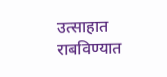उत्साहात राबविण्यात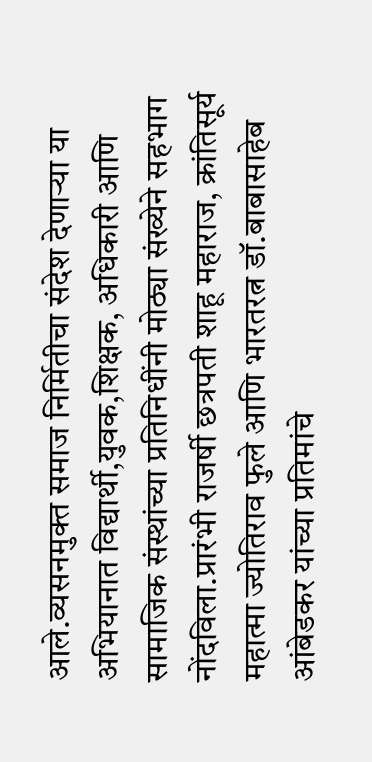आले.व्यसनमुक्त समाज निर्मितीचा संदेश देणाऱ्या या अभियानात विद्यार्थी,युवक,शिक्षक, अधिकारी आणि सामाजिक संस्थांच्या प्रतिनिधींनी मोठ्या संख्येने सहभाग नोंदविला.प्रारंभी राजर्षी छत्रपती शाहू महाराज, क्रांतिसूर्य महात्मा ज्योतिराव फुले आणि भारतरत्न डॉ.बाबासाहेब आंबेडकर यांच्या प्रतिमांचे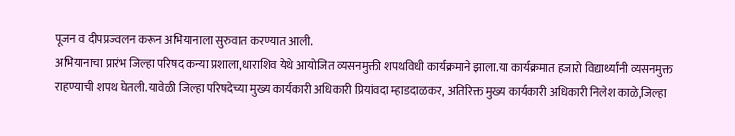पूजन व दीपप्रज्वलन करून अभियानाला सुरुवात करण्यात आली.
अभियानाचा प्रारंभ जिल्हा परिषद कन्या प्रशाला,धाराशिव येथे आयोजित व्यसनमुक्ती शपथविधी कार्यक्रमाने झाला.या कार्यक्रमात हजारो विद्यार्थ्यांनी व्यसनमुक्त राहण्याची शपथ घेतली.यावेळी जिल्हा परिषदेच्या मुख्य कार्यकारी अधिकारी प्रियांवदा म्हाडदाळकर, अतिरिक्त मुख्य कार्यकारी अधिकारी निलेश काळे,जिल्हा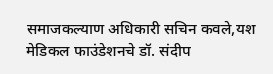समाजकल्याण अधिकारी सचिन कवले,यश मेडिकल फाउंडेशनचे डॉ. संदीप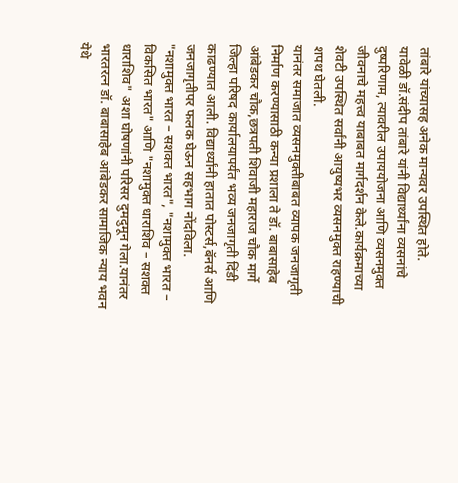तांबारे यांच्यासह अनेक मान्यवर उपस्थित होते.
यावेळी डॉ.संदीप तांबारे यांनी विद्यार्थ्यांना व्यसनांचे दुष्परिणाम, त्यावरील उपाययोजना आणि व्यसनमुक्त जीवनाचे महत्त्व याबाबत मार्गदर्शन केले.कार्यक्रमाच्या शेवटी उपस्थित सर्वांनी आयुष्यभर व्यसनमुक्त राहण्याची शपथ घेतली.
यानंतर समाजात व्यसनमुक्तीबाबत व्यापक जनजागृती निर्माण करण्यासाठी कन्या प्रशाला ते डॉ. बाबासाहेब आंबेडकर चौक,छत्रपती शिवाजी महाराज चौक मार्गे जिल्हा परिषद कार्यालयापर्यंत भव्य जनजागृती दिंडी काढण्यात आली. विद्यार्थ्यांनी हातात पोस्टर्स,बॅनर्स आणि जनजागृतीपर फलक घेऊन सहभाग नोंदविला.
"नशामुक्त भारत – सशक्त भारत", "नशामुक्त भारत – विकसित भारत" आणि "नशामुक्त धाराशिव – सशक्त धाराशिव" अशा घोषणांनी परिसर दुमदुमून गेला.यानंतर भारतरत्न डॉ. बाबासाहेब आंबेडकर सामाजिक न्याय भवन येथे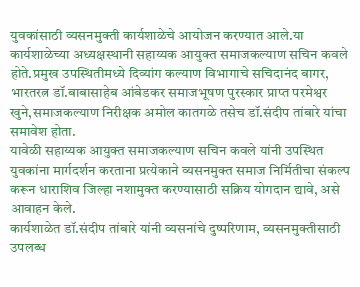युवकांसाठी व्यसनमुक्ती कार्यशाळेचे आयोजन करण्यात आले.या कार्यशाळेच्या अध्यक्षस्थानी सहाय्यक आयुक्त समाजकल्याण सचिन कवले होते.प्रमुख उपस्थितीमध्ये दिव्यांग कल्याण विभागाचे सचिदानंद बागर, भारतरत्न डॉ.बाबासाहेब आंबेडकर समाजभूषण पुरस्कार प्राप्त परमेश्वर खुने,समाजकल्याण निरीक्षक अमोल कातगळे तसेच डॉ.संदीप तांबारे यांचा समावेश होता.
यावेळी सहाय्यक आयुक्त समाजकल्याण सचिन कवले यांनी उपस्थित युवकांना मार्गदर्शन करताना प्रत्येकाने व्यसनमुक्त समाज निर्मितीचा संकल्प करून धाराशिव जिल्हा नशामुक्त करण्यासाठी सक्रिय योगदान द्यावे, असे आवाहन केले.
कार्यशाळेत डॉ.संदीप तांबारे यांनी व्यसनांचे दुष्परिणाम, व्यसनमुक्तीसाठी उपलब्ध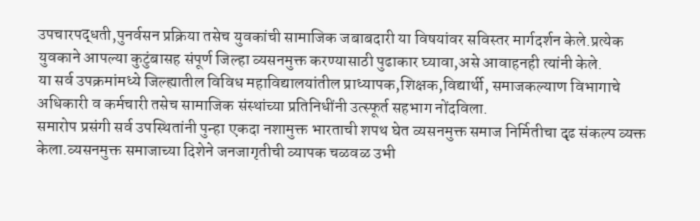उपचारपद्धती,पुनर्वसन प्रक्रिया तसेच युवकांची सामाजिक जबाबदारी या विषयांवर सविस्तर मार्गदर्शन केले.प्रत्येक युवकाने आपल्या कुटुंबासह संपूर्ण जिल्हा व्यसनमुक्त करण्यासाठी पुढाकार घ्यावा,असे आवाहनही त्यांनी केले.
या सर्व उपक्रमांमध्ये जिल्ह्यातील विविध महाविद्यालयांतील प्राध्यापक,शिक्षक,विद्यार्थी, समाजकल्याण विभागाचे अधिकारी व कर्मचारी तसेच सामाजिक संस्थांच्या प्रतिनिधींनी उत्स्फूर्त सहभाग नोंदविला.
समारोप प्रसंगी सर्व उपस्थितांनी पुन्हा एकदा नशामुक्त भारताची शपथ घेत व्यसनमुक्त समाज निर्मितीचा दृढ संकल्प व्यक्त केला.व्यसनमुक्त समाजाच्या दिशेने जनजागृतीची व्यापक चळवळ उभी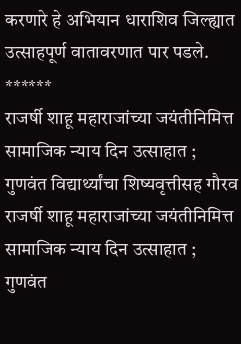करणारे हे अभियान धाराशिव जिल्ह्यात उत्साहपूर्ण वातावरणात पार पडले.
******
राजर्षी शाहू महाराजांच्या जयंतीनिमित्त सामाजिक न्याय दिन उत्साहात ; गुणवंत विद्यार्थ्यांचा शिष्यवृत्तीसह गौरव
राजर्षी शाहू महाराजांच्या जयंतीनिमित्त सामाजिक न्याय दिन उत्साहात ; गुणवंत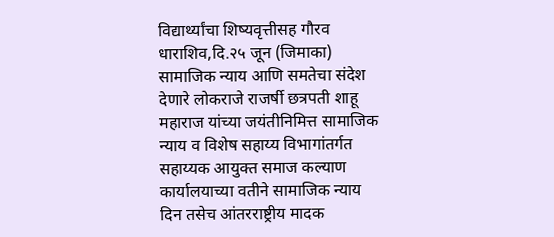विद्यार्थ्यांचा शिष्यवृत्तीसह गौरव
धाराशिव,दि.२५ जून (जिमाका) सामाजिक न्याय आणि समतेचा संदेश देणारे लोकराजे राजर्षी छत्रपती शाहू महाराज यांच्या जयंतीनिमित्त सामाजिक न्याय व विशेष सहाय्य विभागांतर्गत सहाय्यक आयुक्त समाज कल्याण कार्यालयाच्या वतीने सामाजिक न्याय दिन तसेच आंतरराष्ट्रीय मादक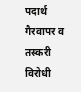पदार्थ गैरवापर व तस्करी विरोधी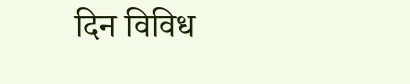दिन विविध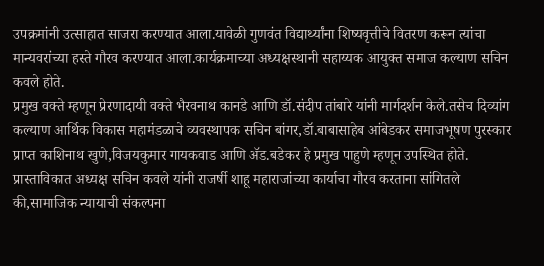उपक्रमांनी उत्साहात साजरा करण्यात आला.यावेळी गुणवंत विद्यार्थ्यांना शिष्यवृत्तीचे वितरण करून त्यांचा मान्यवरांच्या हस्ते गौरव करण्यात आला.कार्यक्रमाच्या अध्यक्षस्थानी सहाय्यक आयुक्त समाज कल्याण सचिन कवले होते.
प्रमुख वक्ते म्हणून प्रेरणादायी वक्ते भैरवनाथ कानडे आणि डॉ.संदीप तांबारे यांनी मार्गदर्शन केले.तसेच दिव्यांग कल्याण आर्थिक विकास महामंडळाचे व्यवस्थापक सचिन बांगर,डॉ.बाबासाहेब आंबेडकर समाजभूषण पुरस्कार प्राप्त काशिनाथ खुणे,विजयकुमार गायकवाड आणि ॲड.बडेकर हे प्रमुख पाहुणे म्हणून उपस्थित होते.
प्रास्ताविकात अध्यक्ष सचिन कवले यांनी राजर्षी शाहू महाराजांच्या कार्याचा गौरव करताना सांगितले की,सामाजिक न्यायाची संकल्पना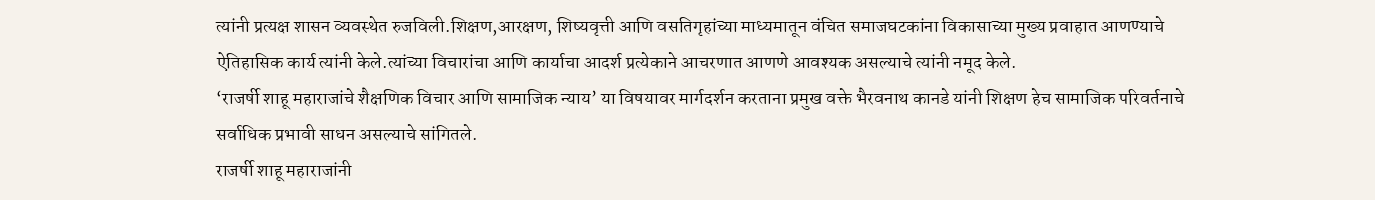त्यांनी प्रत्यक्ष शासन व्यवस्थेत रुजविली.शिक्षण,आरक्षण, शिष्यवृत्ती आणि वसतिगृहांच्या माध्यमातून वंचित समाजघटकांना विकासाच्या मुख्य प्रवाहात आणण्याचे ऐतिहासिक कार्य त्यांनी केले.त्यांच्या विचारांचा आणि कार्याचा आदर्श प्रत्येकाने आचरणात आणणे आवश्यक असल्याचे त्यांनी नमूद केले.
‘राजर्षी शाहू महाराजांचे शैक्षणिक विचार आणि सामाजिक न्याय’ या विषयावर मार्गदर्शन करताना प्रमुख वक्ते भैरवनाथ कानडे यांनी शिक्षण हेच सामाजिक परिवर्तनाचे सर्वाधिक प्रभावी साधन असल्याचे सांगितले.
राजर्षी शाहू महाराजांनी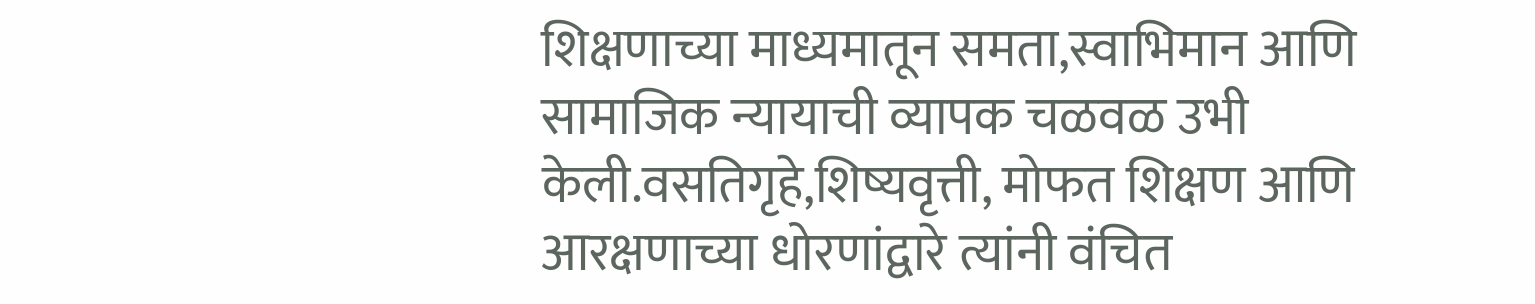शिक्षणाच्या माध्यमातून समता,स्वाभिमान आणि सामाजिक न्यायाची व्यापक चळवळ उभी केली.वसतिगृहे,शिष्यवृत्ती, मोफत शिक्षण आणि आरक्षणाच्या धोरणांद्वारे त्यांनी वंचित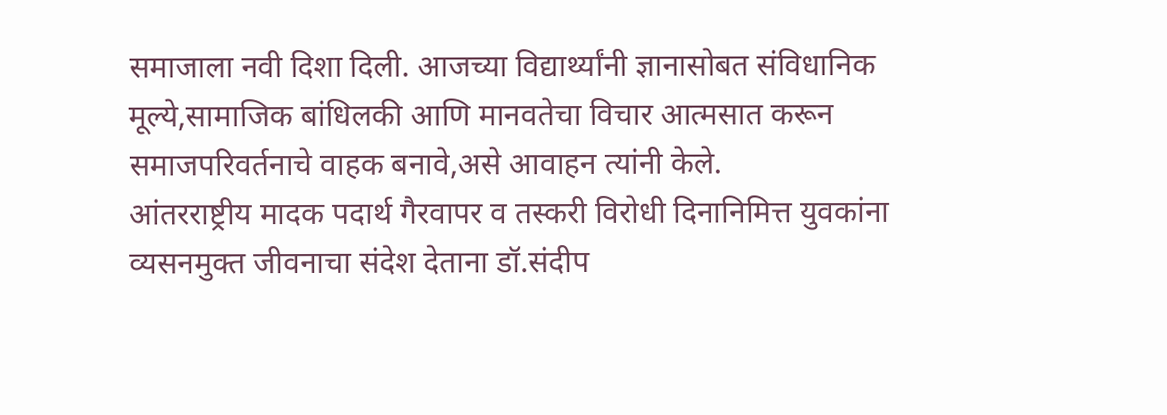समाजाला नवी दिशा दिली. आजच्या विद्यार्थ्यांनी ज्ञानासोबत संविधानिक मूल्ये,सामाजिक बांधिलकी आणि मानवतेचा विचार आत्मसात करून समाजपरिवर्तनाचे वाहक बनावे,असे आवाहन त्यांनी केले.
आंतरराष्ट्रीय मादक पदार्थ गैरवापर व तस्करी विरोधी दिनानिमित्त युवकांना व्यसनमुक्त जीवनाचा संदेश देताना डॉ.संदीप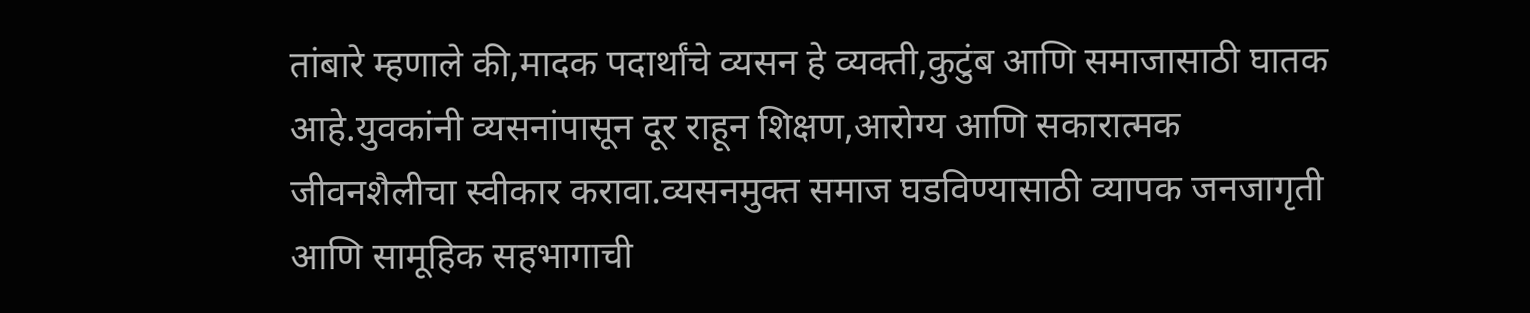तांबारे म्हणाले की,मादक पदार्थांचे व्यसन हे व्यक्ती,कुटुंब आणि समाजासाठी घातक आहे.युवकांनी व्यसनांपासून दूर राहून शिक्षण,आरोग्य आणि सकारात्मक जीवनशैलीचा स्वीकार करावा.व्यसनमुक्त समाज घडविण्यासाठी व्यापक जनजागृती आणि सामूहिक सहभागाची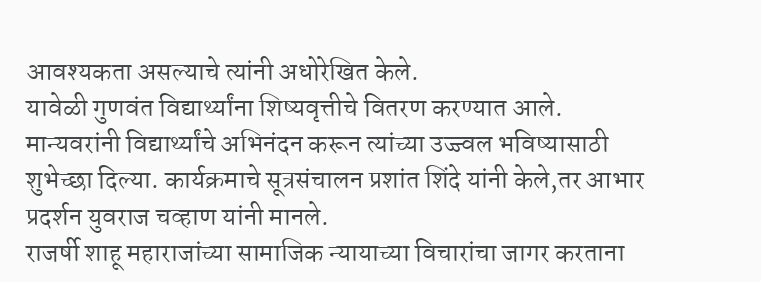आवश्यकता असल्याचे त्यांनी अधोरेखित केले.
यावेळी गुणवंत विद्यार्थ्यांना शिष्यवृत्तीचे वितरण करण्यात आले. मान्यवरांनी विद्यार्थ्यांचे अभिनंदन करून त्यांच्या उज्ज्वल भविष्यासाठी शुभेच्छा दिल्या. कार्यक्रमाचे सूत्रसंचालन प्रशांत शिंदे यांनी केले,तर आभार प्रदर्शन युवराज चव्हाण यांनी मानले.
राजर्षी शाहू महाराजांच्या सामाजिक न्यायाच्या विचारांचा जागर करताना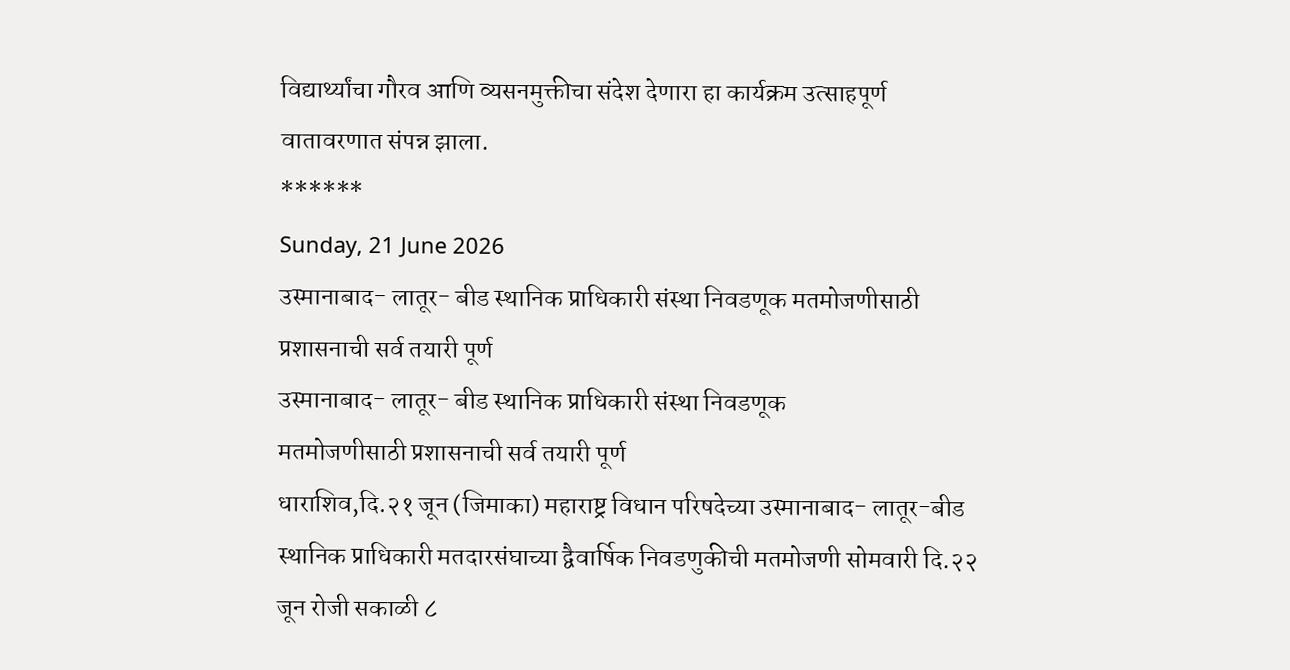विद्यार्थ्यांचा गौरव आणि व्यसनमुक्तीचा संदेश देणारा हा कार्यक्रम उत्साहपूर्ण वातावरणात संपन्न झाला.
******
Sunday, 21 June 2026
उस्मानाबाद- लातूर- बीड स्थानिक प्राधिकारी संस्था निवडणूक मतमोजणीसाठी प्रशासनाची सर्व तयारी पूर्ण
उस्मानाबाद- लातूर- बीड स्थानिक प्राधिकारी संस्था निवडणूक
मतमोजणीसाठी प्रशासनाची सर्व तयारी पूर्ण
धाराशिव,दि.२१ जून (जिमाका) महाराष्ट्र विधान परिषदेच्या उस्मानाबाद- लातूर-बीड स्थानिक प्राधिकारी मतदारसंघाच्या द्वैवार्षिक निवडणुकीची मतमोजणी सोमवारी दि.२२ जून रोजी सकाळी ८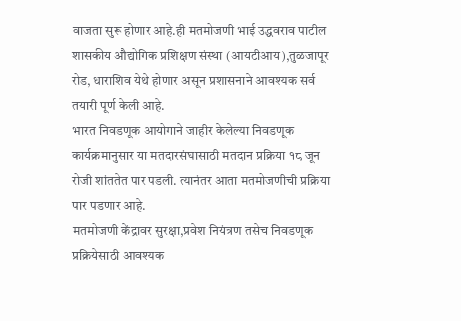वाजता सुरू होणार आहे.ही मतमोजणी भाई उद्धवराव पाटील शासकीय औद्योगिक प्रशिक्षण संस्था (आयटीआय),तुळजापूर रोड, धाराशिव येथे होणार असून प्रशासनाने आवश्यक सर्व तयारी पूर्ण केली आहे.
भारत निवडणूक आयोगाने जाहीर केलेल्या निवडणूक कार्यक्रमानुसार या मतदारसंघासाठी मतदान प्रक्रिया १८ जून रोजी शांततेत पार पडली. त्यानंतर आता मतमोजणीची प्रक्रिया पार पडणार आहे.
मतमोजणी केंद्रावर सुरक्षा,प्रवेश नियंत्रण तसेच निवडणूक प्रक्रियेसाठी आवश्यक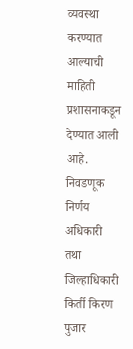व्यवस्था करण्यात आल्याची माहिती प्रशासनाकडून देण्यात आली आहे.
निवडणूक निर्णय अधिकारी तथा जिल्हाधिकारी किर्ती किरण पुजार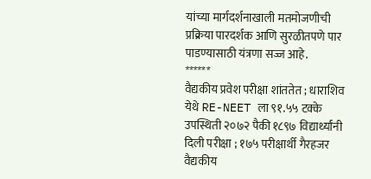यांच्या मार्गदर्शनाखाली मतमोजणीची प्रक्रिया पारदर्शक आणि सुरळीतपणे पार पाडण्यासाठी यंत्रणा सज्ज आहे.
******
वैद्यकीय प्रवेश परीक्षा शांततेत ; धाराशिव येथे RE-NEET ला ९१.५५ टक्के उपस्थिती २०७२ पैकी १८९७ विद्यार्थ्यांनी दिली परीक्षा ; १७५ परीक्षार्थी गैरहजर
वैद्यकीय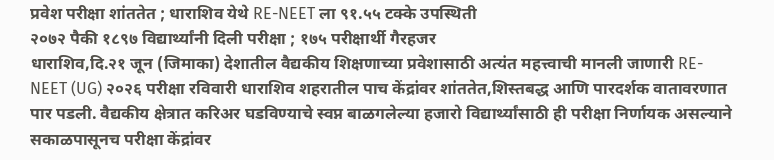प्रवेश परीक्षा शांततेत ; धाराशिव येथे RE-NEET ला ९१.५५ टक्के उपस्थिती
२०७२ पैकी १८९७ विद्यार्थ्यांनी दिली परीक्षा ; १७५ परीक्षार्थी गैरहजर
धाराशिव,दि.२१ जून (जिमाका) देशातील वैद्यकीय शिक्षणाच्या प्रवेशासाठी अत्यंत महत्त्वाची मानली जाणारी RE-NEET (UG) २०२६ परीक्षा रविवारी धाराशिव शहरातील पाच केंद्रांवर शांततेत,शिस्तबद्ध आणि पारदर्शक वातावरणात पार पडली. वैद्यकीय क्षेत्रात करिअर घडविण्याचे स्वप्न बाळगलेल्या हजारो विद्यार्थ्यांसाठी ही परीक्षा निर्णायक असल्याने सकाळपासूनच परीक्षा केंद्रांवर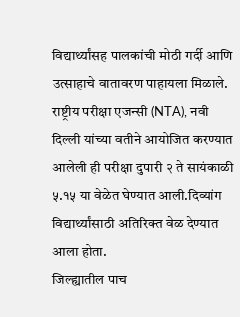विद्यार्थ्यांसह पालकांची मोठी गर्दी आणि उत्साहाचे वातावरण पाहायला मिळाले.
राष्ट्रीय परीक्षा एजन्सी (NTA), नवी दिल्ली यांच्या वतीने आयोजित करण्यात आलेली ही परीक्षा दुपारी २ ते सायंकाळी ५.१५ या वेळेत घेण्यात आली.दिव्यांग विद्यार्थ्यांसाठी अतिरिक्त वेळ देण्यात आला होता.
जिल्ह्यातील पाच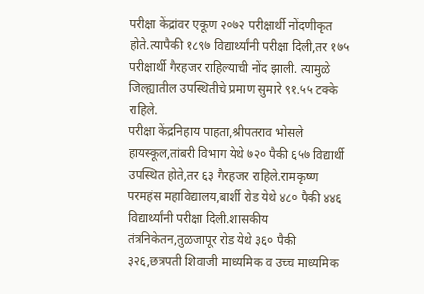परीक्षा केंद्रांवर एकूण २०७२ परीक्षार्थी नोंदणीकृत होते.त्यापैकी १८९७ विद्यार्थ्यांनी परीक्षा दिली,तर १७५ परीक्षार्थी गैरहजर राहिल्याची नोंद झाली. त्यामुळे जिल्ह्यातील उपस्थितीचे प्रमाण सुमारे ९१.५५ टक्के राहिले.
परीक्षा केंद्रनिहाय पाहता,श्रीपतराव भोसले हायस्कूल,तांबरी विभाग येथे ७२० पैकी ६५७ विद्यार्थी उपस्थित होते,तर ६३ गैरहजर राहिले.रामकृष्ण परमहंस महाविद्यालय,बार्शी रोड येथे ४८० पैकी ४४६ विद्यार्थ्यांनी परीक्षा दिली.शासकीय तंत्रनिकेतन,तुळजापूर रोड येथे ३६० पैकी ३२६,छत्रपती शिवाजी माध्यमिक व उच्च माध्यमिक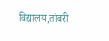विद्यालय,तांबरी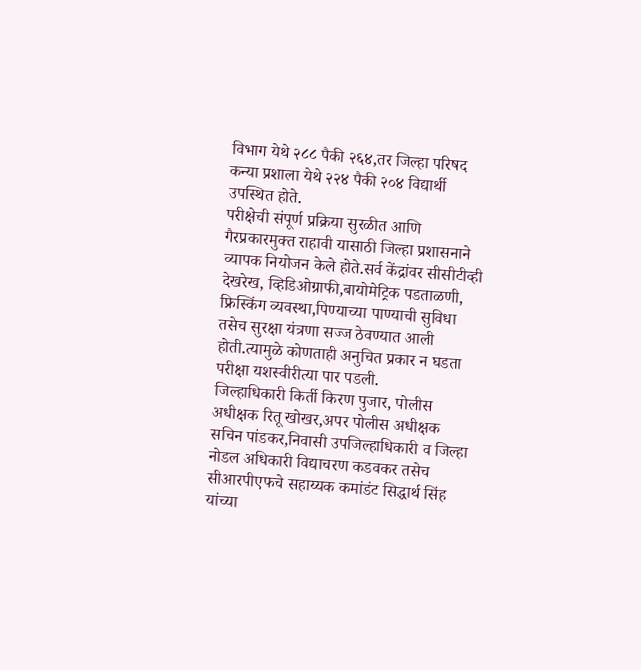विभाग येथे २८८ पैकी २६४,तर जिल्हा परिषद कन्या प्रशाला येथे २२४ पैकी २०४ विद्यार्थी उपस्थित होते.
परीक्षेची संपूर्ण प्रक्रिया सुरळीत आणि गैरप्रकारमुक्त राहावी यासाठी जिल्हा प्रशासनाने व्यापक नियोजन केले होते.सर्व केंद्रांवर सीसीटीव्ही देखरेख, व्हिडिओग्राफी,बायोमेट्रिक पडताळणी, फ्रिस्किंग व्यवस्था,पिण्याच्या पाण्याची सुविधा तसेच सुरक्षा यंत्रणा सज्ज ठेवण्यात आली होती.त्यामुळे कोणताही अनुचित प्रकार न घडता परीक्षा यशस्वीरीत्या पार पडली.
जिल्हाधिकारी किर्ती किरण पुजार, पोलीस अधीक्षक रितू खोखर,अपर पोलीस अधीक्षक सचिन पांडकर,निवासी उपजिल्हाधिकारी व जिल्हा नोडल अधिकारी विद्याचरण कडवकर तसेच सीआरपीएफचे सहाय्यक कमांडंट सिद्धार्थ सिंह यांच्या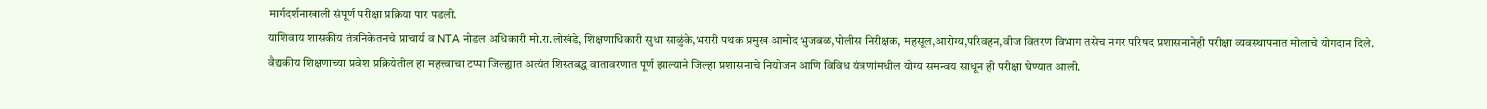मार्गदर्शनाखाली संपूर्ण परीक्षा प्रक्रिया पार पडली.
याशिवाय शासकीय तंत्रनिकेतनचे प्राचार्य व NTA नोडल अधिकारी मो.रा.लोखंडे, शिक्षणाधिकारी सुधा साळुंके,भरारी पथक प्रमुख आमोद भुजबळ,पोलीस निरीक्षक, महसूल,आरोग्य,परिवहन,वीज वितरण विभाग तसेच नगर परिषद प्रशासनानेही परीक्षा व्यवस्थापनात मोलाचे योगदान दिले.
वैद्यकीय शिक्षणाच्या प्रवेश प्रक्रियेतील हा महत्त्वाचा टप्पा जिल्ह्यात अत्यंत शिस्तबद्ध वातावरणात पूर्ण झाल्याने जिल्हा प्रशासनाचे नियोजन आणि विविध यंत्रणांमधील योग्य समन्वय साधून ही परीक्षा घेण्यात आली.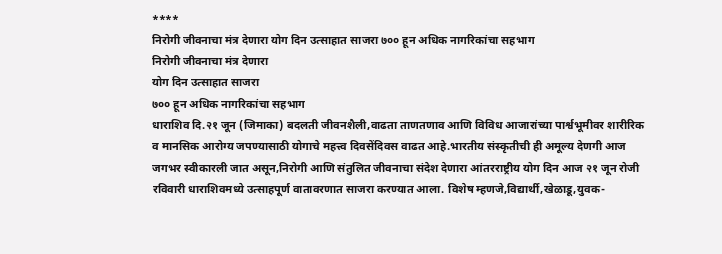****
निरोगी जीवनाचा मंत्र देणारा योग दिन उत्साहात साजरा ७०० हून अधिक नागरिकांचा सहभाग
निरोगी जीवनाचा मंत्र देणारा
योग दिन उत्साहात साजरा
७०० हून अधिक नागरिकांचा सहभाग
धाराशिव दि.२१ जून (जिमाका) बदलती जीवनशैली,वाढता ताणतणाव आणि विविध आजारांच्या पार्श्वभूमीवर शारीरिक व मानसिक आरोग्य जपण्यासाठी योगाचे महत्त्व दिवसेंदिवस वाढत आहे.भारतीय संस्कृतीची ही अमूल्य देणगी आज जगभर स्वीकारली जात असून,निरोगी आणि संतुलित जीवनाचा संदेश देणारा आंतरराष्ट्रीय योग दिन आज २१ जून रोजी रविवारी धाराशिवमध्ये उत्साहपूर्ण वातावरणात साजरा करण्यात आला. विशेष म्हणजे,विद्यार्थी,खेळाडू,युवक-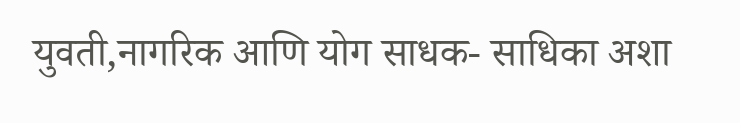युवती,नागरिक आणि योग साधक- साधिका अशा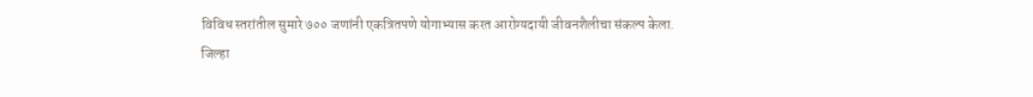विविध स्तरांतील सुमारे ७०० जणांनी एकत्रितपणे योगाभ्यास करत आरोग्यदायी जीवनशैलीचा संकल्प केला.
जिल्हा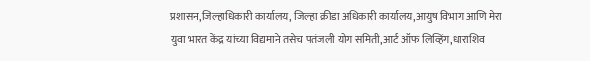प्रशासन,जिल्हाधिकारी कार्यालय, जिल्हा क्रीडा अधिकारी कार्यालय,आयुष विभाग आणि मेरा युवा भारत केंद्र यांच्या विद्यमाने तसेच पतंजली योग समिती,आर्ट ऑफ लिव्हिंग,धाराशिव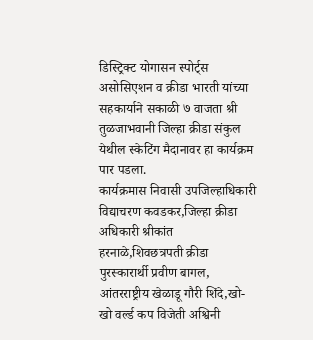डिस्ट्रिक्ट योगासन स्पोर्ट्स असोसिएशन व क्रीडा भारती यांच्या सहकार्याने सकाळी ७ वाजता श्री तुळजाभवानी जिल्हा क्रीडा संकुल येथील स्केटिंग मैदानावर हा कार्यक्रम पार पडला.
कार्यक्रमास निवासी उपजिल्हाधिकारी विद्याचरण कवडकर,जिल्हा क्रीडा अधिकारी श्रीकांत हरनाळे,शिवछत्रपती क्रीडा पुरस्कारार्थी प्रवीण बागल, आंतरराष्ट्रीय खेळाडू गौरी शिंदे,खो-खो वर्ल्ड कप विजेती अश्विनी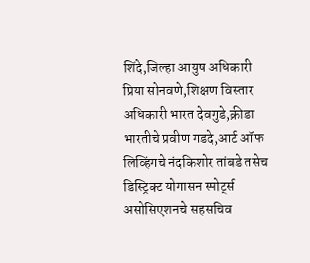शिंदे,जिल्हा आयुष अधिकारी प्रिया सोनवणे,शिक्षण विस्तार अधिकारी भारत देवगुडे,क्रीडा भारतीचे प्रवीण गडदे,आर्ट ऑफ लिव्हिंगचे नंदकिशोर तांबडे तसेच डिस्ट्रिक्ट योगासन स्पोर्ट्स असोसिएशनचे सहसचिव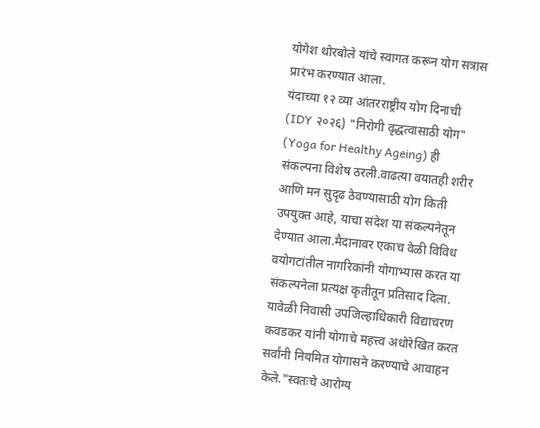योगेश थोरबोले यांचे स्वागत करून योग सत्रास प्रारंभ करण्यात आला.
यंदाच्या १२ व्या आंतरराष्ट्रीय योग दिनाची (IDY २०२६) "निरोगी वृद्धत्वासाठी योग" (Yoga for Healthy Ageing) ही संकल्पना विशेष ठरली.वाढत्या वयातही शरीर आणि मन सुदृढ ठेवण्यासाठी योग किती उपयुक्त आहे, याचा संदेश या संकल्पनेतून देण्यात आला.मैदानावर एकाच वेळी विविध वयोगटांतील नागरिकांनी योगाभ्यास करत या संकल्पनेला प्रत्यक्ष कृतीतून प्रतिसाद दिला.
यावेळी निवासी उपजिल्हाधिकारी विद्याचरण कवडकर यांनी योगाचे महत्त्व अधोरेखित करत सर्वांनी नियमित योगासने करण्याचे आवाहन केले."स्वतःचे आरोग्य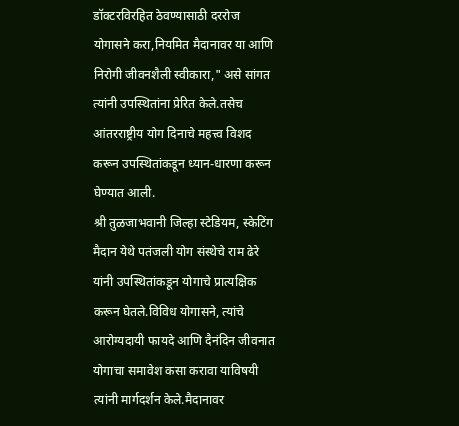डॉक्टरविरहित ठेवण्यासाठी दररोज योगासने करा,नियमित मैदानावर या आणि निरोगी जीवनशैली स्वीकारा," असे सांगत त्यांनी उपस्थितांना प्रेरित केले.तसेच आंतरराष्ट्रीय योग दिनाचे महत्त्व विशद करून उपस्थितांकडून ध्यान-धारणा करून घेण्यात आली.
श्री तुळजाभवानी जिल्हा स्टेडियम, स्केटिंग मैदान येथे पतंजली योग संस्थेचे राम ढेरे यांनी उपस्थितांकडून योगाचे प्रात्यक्षिक करून घेतले.विविध योगासने, त्यांचे आरोग्यदायी फायदे आणि दैनंदिन जीवनात योगाचा समावेश कसा करावा याविषयी त्यांनी मार्गदर्शन केले.मैदानावर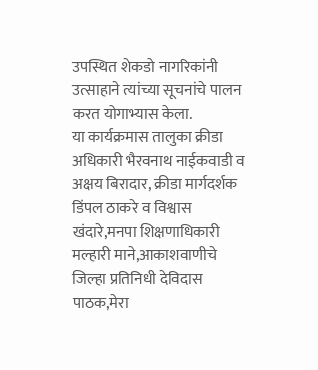उपस्थित शेकडो नागरिकांनी उत्साहाने त्यांच्या सूचनांचे पालन करत योगाभ्यास केला.
या कार्यक्रमास तालुका क्रीडा अधिकारी भैरवनाथ नाईकवाडी व अक्षय बिरादार, क्रीडा मार्गदर्शक डिंपल ठाकरे व विश्वास खंदारे,मनपा शिक्षणाधिकारी मल्हारी माने,आकाशवाणीचे जिल्हा प्रतिनिधी देविदास पाठक,मेरा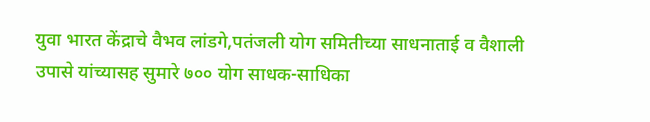युवा भारत केंद्राचे वैभव लांडगे,पतंजली योग समितीच्या साधनाताई व वैशाली उपासे यांच्यासह सुमारे ७०० योग साधक-साधिका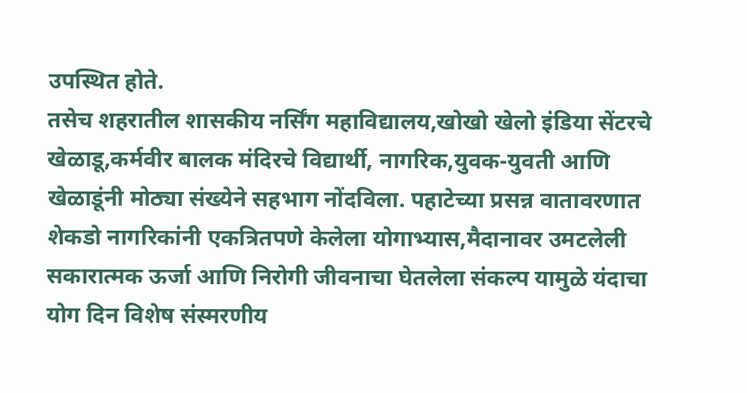उपस्थित होते.
तसेच शहरातील शासकीय नर्सिंग महाविद्यालय,खोखो खेलो इंडिया सेंटरचे खेळाडू,कर्मवीर बालक मंदिरचे विद्यार्थी, नागरिक,युवक-युवती आणि खेळाडूंनी मोठ्या संख्येने सहभाग नोंदविला. पहाटेच्या प्रसन्न वातावरणात शेकडो नागरिकांनी एकत्रितपणे केलेला योगाभ्यास,मैदानावर उमटलेली सकारात्मक ऊर्जा आणि निरोगी जीवनाचा घेतलेला संकल्प यामुळे यंदाचा योग दिन विशेष संस्मरणीय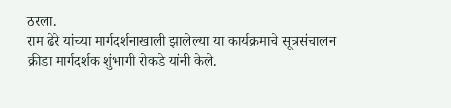ठरला.
राम ढेरे यांच्या मार्गदर्शनाखाली झालेल्या या कार्यक्रमाचे सूत्रसंचालन क्रीडा मार्गदर्शक शुंभागी रोकडे यांनी केले.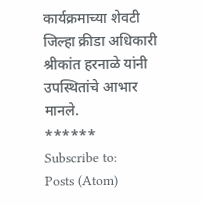कार्यक्रमाच्या शेवटी जिल्हा क्रीडा अधिकारी श्रीकांत हरनाळे यांनी उपस्थितांचे आभार मानले.
******
Subscribe to:
Posts (Atom)